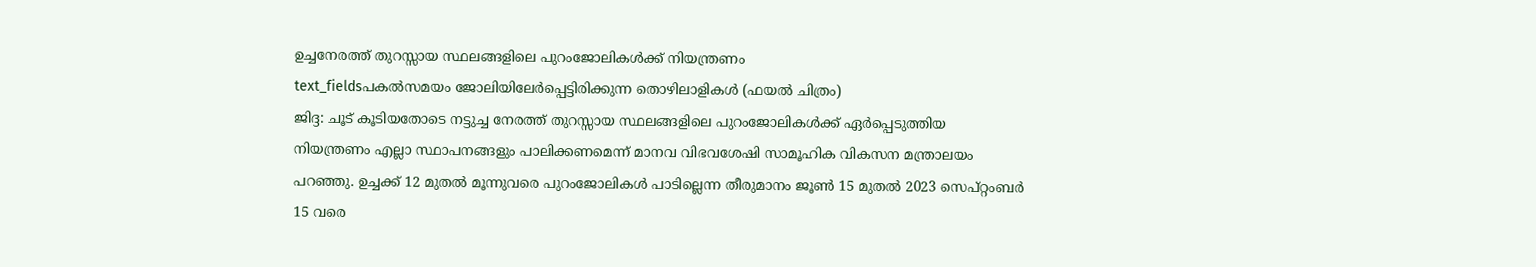ഉച്ചനേരത്ത് തുറസ്സായ സ്ഥലങ്ങളിലെ പുറംജോലികൾക്ക് നിയന്ത്രണം
text_fieldsപകൽസമയം ജോലിയിലേർപ്പെട്ടിരിക്കുന്ന തൊഴിലാളികൾ (ഫയൽ ചിത്രം)
ജിദ്ദ: ചൂട് കൂടിയതോടെ നട്ടുച്ച നേരത്ത് തുറസ്സായ സ്ഥലങ്ങളിലെ പുറംജോലികൾക്ക് ഏർപ്പെടുത്തിയ നിയന്ത്രണം എല്ലാ സ്ഥാപനങ്ങളും പാലിക്കണമെന്ന് മാനവ വിഭവശേഷി സാമൂഹിക വികസന മന്ത്രാലയം പറഞ്ഞു. ഉച്ചക്ക് 12 മുതൽ മൂന്നുവരെ പുറംജോലികൾ പാടില്ലെന്ന തീരുമാനം ജൂൺ 15 മുതൽ 2023 സെപ്റ്റംബർ 15 വരെ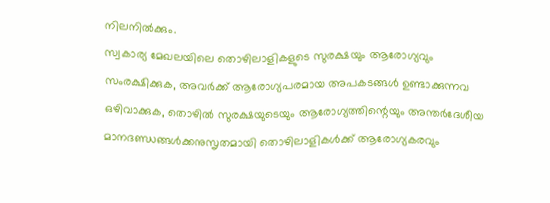നിലനിൽക്കും.
സ്വകാര്യ മേഖലയിലെ തൊഴിലാളികളുടെ സുരക്ഷയും ആരോഗ്യവും സംരക്ഷിക്കുക, അവർക്ക് ആരോഗ്യപരമായ അപകടങ്ങൾ ഉണ്ടാക്കുന്നവ ഒഴിവാക്കുക, തൊഴിൽ സുരക്ഷയുടെയും ആരോഗ്യത്തിന്റെയും അന്തർദേശീയ മാനദണ്ഡങ്ങൾക്കനുസൃതമായി തൊഴിലാളികൾക്ക് ആരോഗ്യകരവും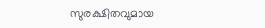സുരക്ഷിതവുമായ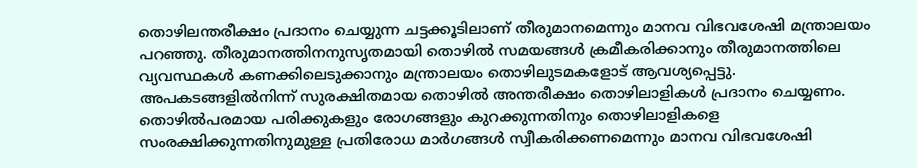തൊഴിലന്തരീക്ഷം പ്രദാനം ചെയ്യുന്ന ചട്ടക്കൂടിലാണ് തീരുമാനമെന്നും മാനവ വിഭവശേഷി മന്ത്രാലയം പറഞ്ഞു. തീരുമാനത്തിനനുസൃതമായി തൊഴിൽ സമയങ്ങൾ ക്രമീകരിക്കാനും തീരുമാനത്തിലെ വ്യവസ്ഥകൾ കണക്കിലെടുക്കാനും മന്ത്രാലയം തൊഴിലുടമകളോട് ആവശ്യപ്പെട്ടു. അപകടങ്ങളിൽനിന്ന് സുരക്ഷിതമായ തൊഴിൽ അന്തരീക്ഷം തൊഴിലാളികൾ പ്രദാനം ചെയ്യണം. തൊഴിൽപരമായ പരിക്കുകളും രോഗങ്ങളും കുറക്കുന്നതിനും തൊഴിലാളികളെ സംരക്ഷിക്കുന്നതിനുമുള്ള പ്രതിരോധ മാർഗങ്ങൾ സ്വീകരിക്കണമെന്നും മാനവ വിഭവശേഷി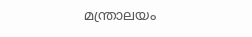മന്ത്രാലയം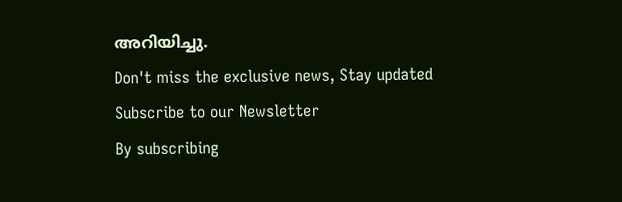അറിയിച്ചു.
Don't miss the exclusive news, Stay updated
Subscribe to our Newsletter
By subscribing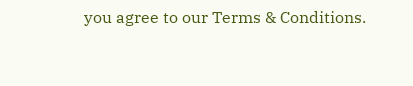you agree to our Terms & Conditions.